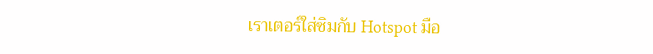เราเตอร์ใส่ซิมกับ Hotspot มือ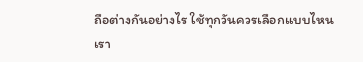ถือต่างกันอย่างไร ใช้ทุกวันควรเลือกแบบไหน
เรา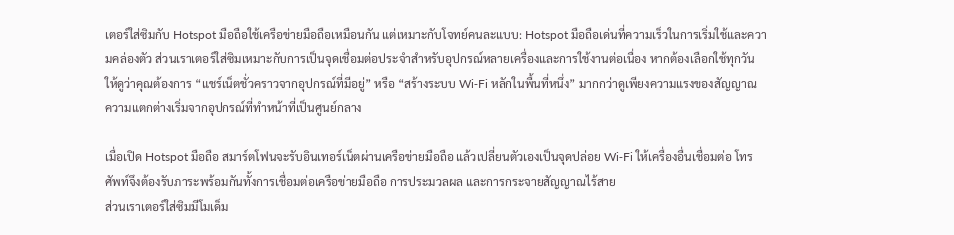เตอร์ใส่ซิมกับ Hotspot มือถือใช้เครือข่ายมือถือเหมือนกัน แต่เหมาะกับโจทย์คนละแบบ: Hotspot มือถือเด่นที่ความเร็วในการเริ่มใช้และความคล่องตัว ส่วนเราเตอร์ใส่ซิมเหมาะกับการเป็นจุดเชื่อมต่อประจำสำหรับอุปกรณ์หลายเครื่องและการใช้งานต่อเนื่อง หากต้องเลือกใช้ทุกวัน ให้ดูว่าคุณต้องการ “แชร์เน็ตชั่วคราวจากอุปกรณ์ที่มีอยู่” หรือ “สร้างระบบ Wi‑Fi หลักในพื้นที่หนึ่ง” มากกว่าดูเพียงความแรงของสัญญาณ
ความแตกต่างเริ่มจากอุปกรณ์ที่ทำหน้าที่เป็นศูนย์กลาง

เมื่อเปิด Hotspot มือถือ สมาร์ตโฟนจะรับอินเทอร์เน็ตผ่านเครือข่ายมือถือ แล้วเปลี่ยนตัวเองเป็นจุดปล่อย Wi‑Fi ให้เครื่องอื่นเชื่อมต่อ โทรศัพท์จึงต้องรับภาระพร้อมกันทั้งการเชื่อมต่อเครือข่ายมือถือ การประมวลผล และการกระจายสัญญาณไร้สาย
ส่วนเราเตอร์ใส่ซิมมีโมเด็ม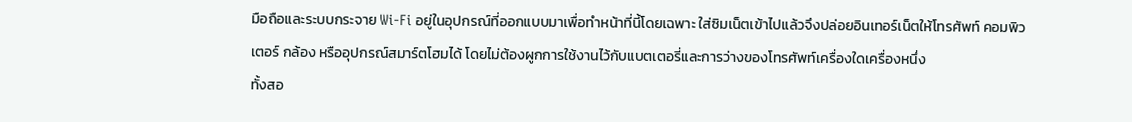มือถือและระบบกระจาย Wi‑Fi อยู่ในอุปกรณ์ที่ออกแบบมาเพื่อทำหน้าที่นี้โดยเฉพาะ ใส่ซิมเน็ตเข้าไปแล้วจึงปล่อยอินเทอร์เน็ตให้โทรศัพท์ คอมพิวเตอร์ กล้อง หรืออุปกรณ์สมาร์ตโฮมได้ โดยไม่ต้องผูกการใช้งานไว้กับแบตเตอรี่และการว่างของโทรศัพท์เครื่องใดเครื่องหนึ่ง
ทั้งสอ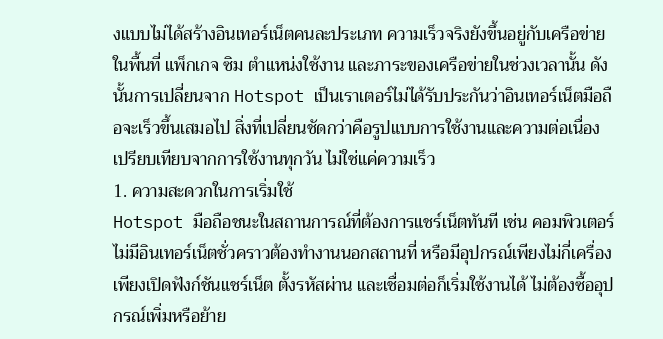งแบบไม่ได้สร้างอินเทอร์เน็ตคนละประเภท ความเร็วจริงยังขึ้นอยู่กับเครือข่ายในพื้นที่ แพ็กเกจ ซิม ตำแหน่งใช้งาน และภาระของเครือข่ายในช่วงเวลานั้น ดังนั้นการเปลี่ยนจาก Hotspot เป็นเราเตอร์ไม่ได้รับประกันว่าอินเทอร์เน็ตมือถือจะเร็วขึ้นเสมอไป สิ่งที่เปลี่ยนชัดกว่าคือรูปแบบการใช้งานและความต่อเนื่อง
เปรียบเทียบจากการใช้งานทุกวัน ไม่ใช่แค่ความเร็ว
1. ความสะดวกในการเริ่มใช้
Hotspot มือถือชนะในสถานการณ์ที่ต้องการแชร์เน็ตทันที เช่น คอมพิวเตอร์ไม่มีอินเทอร์เน็ตชั่วคราวต้องทำงานนอกสถานที่ หรือมีอุปกรณ์เพียงไม่กี่เครื่อง เพียงเปิดฟังก์ชันแชร์เน็ต ตั้งรหัสผ่าน และเชื่อมต่อก็เริ่มใช้งานได้ ไม่ต้องซื้ออุปกรณ์เพิ่มหรือย้าย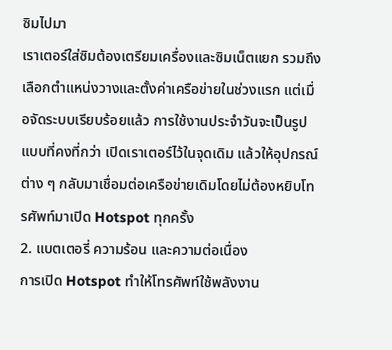ซิมไปมา
เราเตอร์ใส่ซิมต้องเตรียมเครื่องและซิมเน็ตแยก รวมถึงเลือกตำแหน่งวางและตั้งค่าเครือข่ายในช่วงแรก แต่เมื่อจัดระบบเรียบร้อยแล้ว การใช้งานประจำวันจะเป็นรูปแบบที่คงที่กว่า เปิดเราเตอร์ไว้ในจุดเดิม แล้วให้อุปกรณ์ต่าง ๆ กลับมาเชื่อมต่อเครือข่ายเดิมโดยไม่ต้องหยิบโทรศัพท์มาเปิด Hotspot ทุกครั้ง
2. แบตเตอรี่ ความร้อน และความต่อเนื่อง
การเปิด Hotspot ทำให้โทรศัพท์ใช้พลังงาน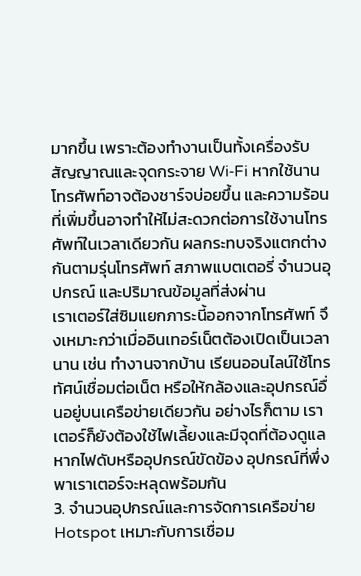มากขึ้น เพราะต้องทำงานเป็นทั้งเครื่องรับสัญญาณและจุดกระจาย Wi‑Fi หากใช้นาน โทรศัพท์อาจต้องชาร์จบ่อยขึ้น และความร้อนที่เพิ่มขึ้นอาจทำให้ไม่สะดวกต่อการใช้งานโทรศัพท์ในเวลาเดียวกัน ผลกระทบจริงแตกต่างกันตามรุ่นโทรศัพท์ สภาพแบตเตอรี่ จำนวนอุปกรณ์ และปริมาณข้อมูลที่ส่งผ่าน
เราเตอร์ใส่ซิมแยกภาระนี้ออกจากโทรศัพท์ จึงเหมาะกว่าเมื่ออินเทอร์เน็ตต้องเปิดเป็นเวลานาน เช่น ทำงานจากบ้าน เรียนออนไลน์ใช้โทรทัศน์เชื่อมต่อเน็ต หรือให้กล้องและอุปกรณ์อื่นอยู่บนเครือข่ายเดียวกัน อย่างไรก็ตาม เราเตอร์ก็ยังต้องใช้ไฟเลี้ยงและมีจุดที่ต้องดูแล หากไฟดับหรืออุปกรณ์ขัดข้อง อุปกรณ์ที่พึ่งพาเราเตอร์จะหลุดพร้อมกัน
3. จำนวนอุปกรณ์และการจัดการเครือข่าย
Hotspot เหมาะกับการเชื่อม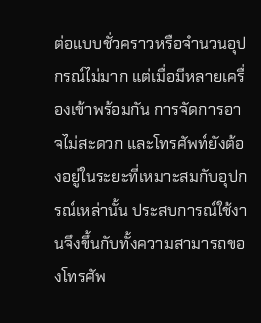ต่อแบบชั่วคราวหรือจำนวนอุปกรณ์ไม่มาก แต่เมื่อมีหลายเครื่องเข้าพร้อมกัน การจัดการอาจไม่สะดวก และโทรศัพท์ยังต้องอยู่ในระยะที่เหมาะสมกับอุปกรณ์เหล่านั้น ประสบการณ์ใช้งานจึงขึ้นกับทั้งความสามารถของโทรศัพ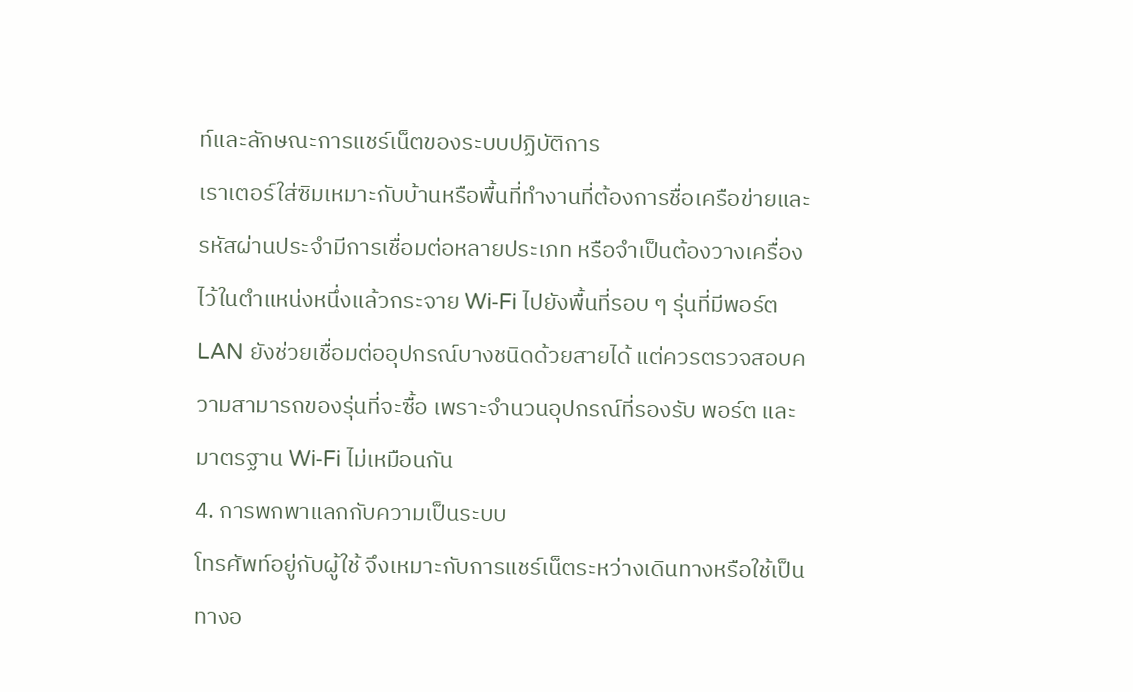ท์และลักษณะการแชร์เน็ตของระบบปฏิบัติการ
เราเตอร์ใส่ซิมเหมาะกับบ้านหรือพื้นที่ทำงานที่ต้องการชื่อเครือข่ายและรหัสผ่านประจำมีการเชื่อมต่อหลายประเภท หรือจำเป็นต้องวางเครื่องไว้ในตำแหน่งหนึ่งแล้วกระจาย Wi‑Fi ไปยังพื้นที่รอบ ๆ รุ่นที่มีพอร์ต LAN ยังช่วยเชื่อมต่ออุปกรณ์บางชนิดด้วยสายได้ แต่ควรตรวจสอบความสามารถของรุ่นที่จะซื้อ เพราะจำนวนอุปกรณ์ที่รองรับ พอร์ต และมาตรฐาน Wi‑Fi ไม่เหมือนกัน
4. การพกพาแลกกับความเป็นระบบ
โทรศัพท์อยู่กับผู้ใช้ จึงเหมาะกับการแชร์เน็ตระหว่างเดินทางหรือใช้เป็นทางอ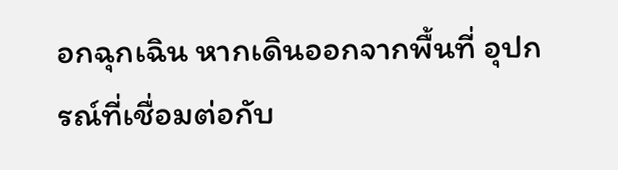อกฉุกเฉิน หากเดินออกจากพื้นที่ อุปกรณ์ที่เชื่อมต่อกับ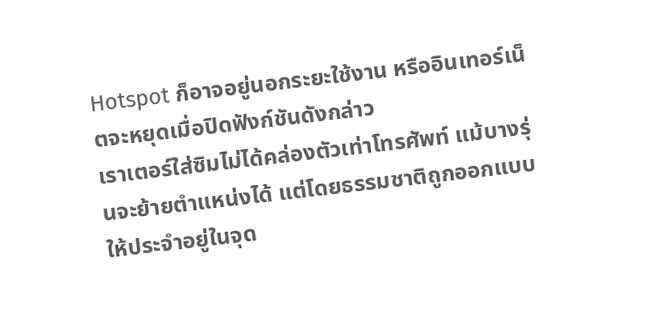Hotspot ก็อาจอยู่นอกระยะใช้งาน หรืออินเทอร์เน็ตจะหยุดเมื่อปิดฟังก์ชันดังกล่าว
เราเตอร์ใส่ซิมไม่ได้คล่องตัวเท่าโทรศัพท์ แม้บางรุ่นจะย้ายตำแหน่งได้ แต่โดยธรรมชาติถูกออกแบบให้ประจำอยู่ในจุด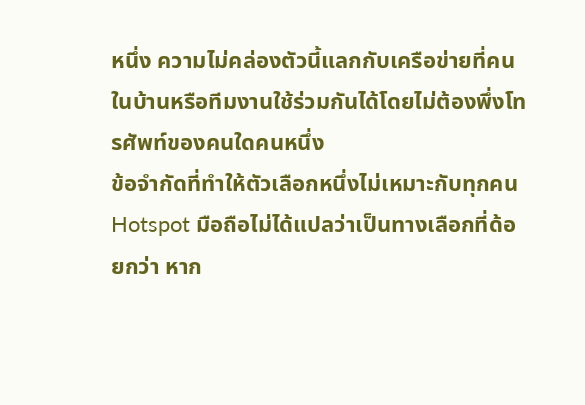หนึ่ง ความไม่คล่องตัวนี้แลกกับเครือข่ายที่คนในบ้านหรือทีมงานใช้ร่วมกันได้โดยไม่ต้องพึ่งโทรศัพท์ของคนใดคนหนึ่ง
ข้อจำกัดที่ทำให้ตัวเลือกหนึ่งไม่เหมาะกับทุกคน
Hotspot มือถือไม่ได้แปลว่าเป็นทางเลือกที่ด้อยกว่า หาก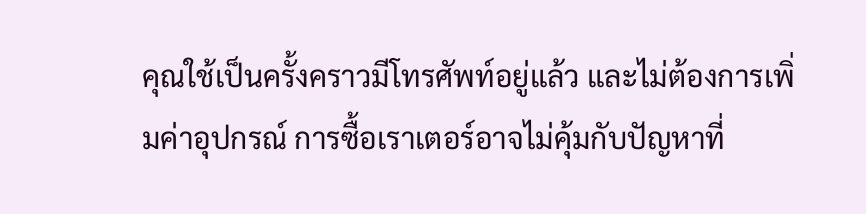คุณใช้เป็นครั้งคราวมีโทรศัพท์อยู่แล้ว และไม่ต้องการเพิ่มค่าอุปกรณ์ การซื้อเราเตอร์อาจไม่คุ้มกับปัญหาที่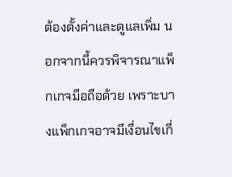ต้องตั้งค่าและดูแลเพิ่ม นอกจากนี้ควรพิจารณาแพ็กเกจมือถือด้วย เพราะบางแพ็กเกจอาจมีเงื่อนไขเกี่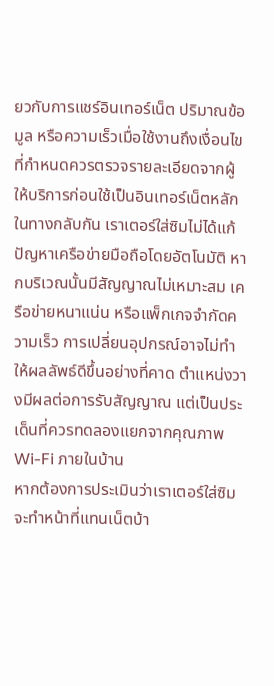ยวกับการแชร์อินเทอร์เน็ต ปริมาณข้อมูล หรือความเร็วเมื่อใช้งานถึงเงื่อนไขที่กำหนดควรตรวจรายละเอียดจากผู้ให้บริการก่อนใช้เป็นอินเทอร์เน็ตหลัก
ในทางกลับกัน เราเตอร์ใส่ซิมไม่ได้แก้ปัญหาเครือข่ายมือถือโดยอัตโนมัติ หากบริเวณนั้นมีสัญญาณไม่เหมาะสม เครือข่ายหนาแน่น หรือแพ็กเกจจำกัดความเร็ว การเปลี่ยนอุปกรณ์อาจไม่ทำให้ผลลัพธ์ดีขึ้นอย่างที่คาด ตำแหน่งวางมีผลต่อการรับสัญญาณ แต่เป็นประเด็นที่ควรทดลองแยกจากคุณภาพ Wi‑Fi ภายในบ้าน
หากต้องการประเมินว่าเราเตอร์ใส่ซิมจะทำหน้าที่แทนเน็ตบ้า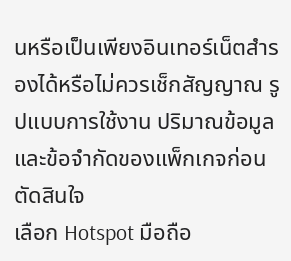นหรือเป็นเพียงอินเทอร์เน็ตสำรองได้หรือไม่ควรเช็กสัญญาณ รูปแบบการใช้งาน ปริมาณข้อมูล และข้อจำกัดของแพ็กเกจก่อนตัดสินใจ
เลือก Hotspot มือถือ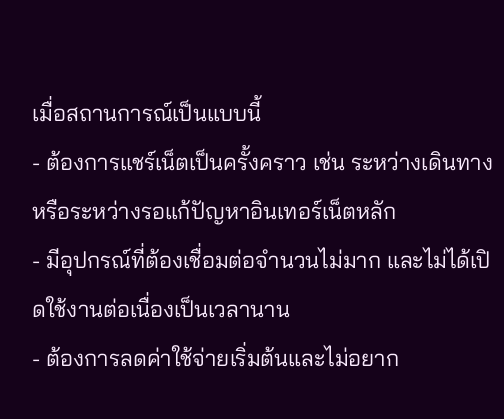เมื่อสถานการณ์เป็นแบบนี้
- ต้องการแชร์เน็ตเป็นครั้งคราว เช่น ระหว่างเดินทางหรือระหว่างรอแก้ปัญหาอินเทอร์เน็ตหลัก
- มีอุปกรณ์ที่ต้องเชื่อมต่อจำนวนไม่มาก และไม่ได้เปิดใช้งานต่อเนื่องเป็นเวลานาน
- ต้องการลดค่าใช้จ่ายเริ่มต้นและไม่อยาก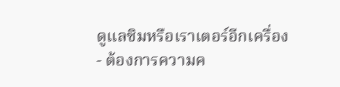ดูแลซิมหรือเราเตอร์อีกเครื่อง
- ต้องการความค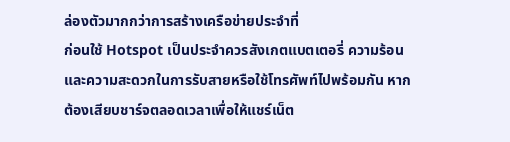ล่องตัวมากกว่าการสร้างเครือข่ายประจำที่
ก่อนใช้ Hotspot เป็นประจำควรสังเกตแบตเตอรี่ ความร้อน และความสะดวกในการรับสายหรือใช้โทรศัพท์ไปพร้อมกัน หากต้องเสียบชาร์จตลอดเวลาเพื่อให้แชร์เน็ต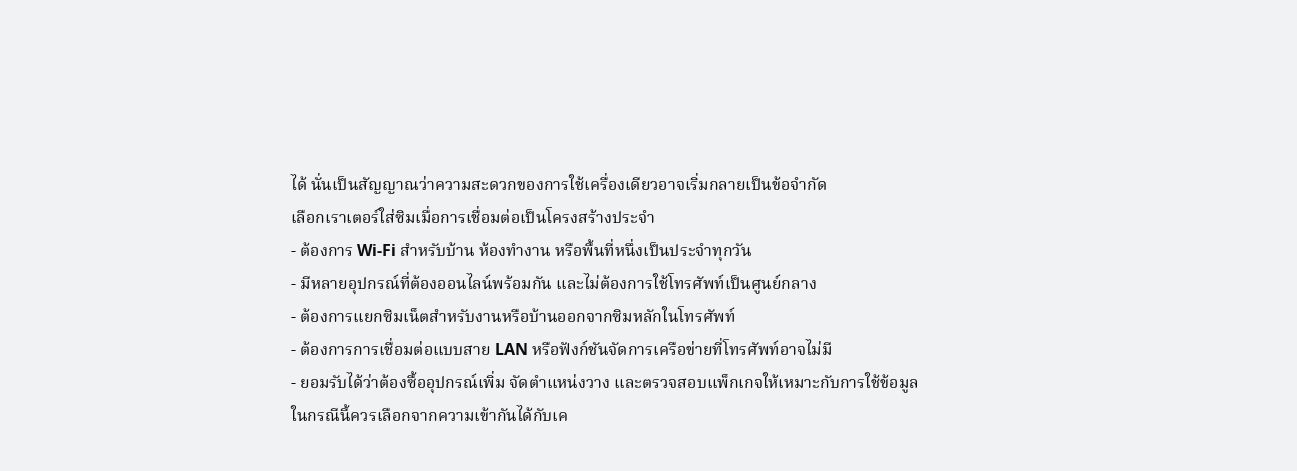ได้ นั่นเป็นสัญญาณว่าความสะดวกของการใช้เครื่องเดียวอาจเริ่มกลายเป็นข้อจำกัด
เลือกเราเตอร์ใส่ซิมเมื่อการเชื่อมต่อเป็นโครงสร้างประจำ
- ต้องการ Wi‑Fi สำหรับบ้าน ห้องทำงาน หรือพื้นที่หนึ่งเป็นประจำทุกวัน
- มีหลายอุปกรณ์ที่ต้องออนไลน์พร้อมกัน และไม่ต้องการใช้โทรศัพท์เป็นศูนย์กลาง
- ต้องการแยกซิมเน็ตสำหรับงานหรือบ้านออกจากซิมหลักในโทรศัพท์
- ต้องการการเชื่อมต่อแบบสาย LAN หรือฟังก์ชันจัดการเครือข่ายที่โทรศัพท์อาจไม่มี
- ยอมรับได้ว่าต้องซื้ออุปกรณ์เพิ่ม จัดตำแหน่งวาง และตรวจสอบแพ็กเกจให้เหมาะกับการใช้ข้อมูล
ในกรณีนี้ควรเลือกจากความเข้ากันได้กับเค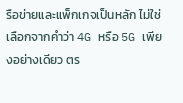รือข่ายและแพ็กเกจเป็นหลัก ไม่ใช่เลือกจากคำว่า 4G หรือ 5G เพียงอย่างเดียว ตร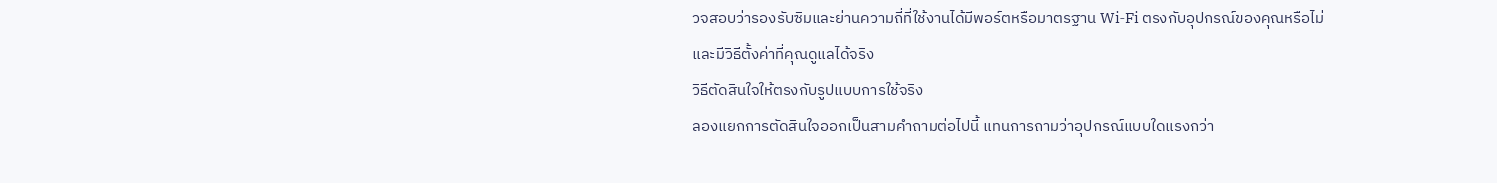วจสอบว่ารองรับซิมและย่านความถี่ที่ใช้งานได้มีพอร์ตหรือมาตรฐาน Wi‑Fi ตรงกับอุปกรณ์ของคุณหรือไม่ และมีวิธีตั้งค่าที่คุณดูแลได้จริง
วิธีตัดสินใจให้ตรงกับรูปแบบการใช้จริง
ลองแยกการตัดสินใจออกเป็นสามคำถามต่อไปนี้ แทนการถามว่าอุปกรณ์แบบใดแรงกว่า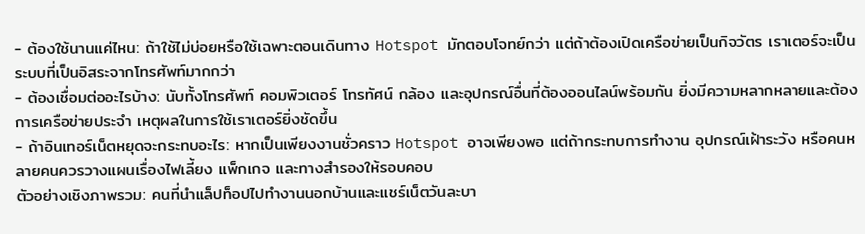- ต้องใช้นานแค่ไหน: ถ้าใช้ไม่บ่อยหรือใช้เฉพาะตอนเดินทาง Hotspot มักตอบโจทย์กว่า แต่ถ้าต้องเปิดเครือข่ายเป็นกิจวัตร เราเตอร์จะเป็นระบบที่เป็นอิสระจากโทรศัพท์มากกว่า
- ต้องเชื่อมต่ออะไรบ้าง: นับทั้งโทรศัพท์ คอมพิวเตอร์ โทรทัศน์ กล้อง และอุปกรณ์อื่นที่ต้องออนไลน์พร้อมกัน ยิ่งมีความหลากหลายและต้องการเครือข่ายประจำ เหตุผลในการใช้เราเตอร์ยิ่งชัดขึ้น
- ถ้าอินเทอร์เน็ตหยุดจะกระทบอะไร: หากเป็นเพียงงานชั่วคราว Hotspot อาจเพียงพอ แต่ถ้ากระทบการทำงาน อุปกรณ์เฝ้าระวัง หรือคนหลายคนควรวางแผนเรื่องไฟเลี้ยง แพ็กเกจ และทางสำรองให้รอบคอบ
ตัวอย่างเชิงภาพรวม: คนที่นำแล็ปท็อปไปทำงานนอกบ้านและแชร์เน็ตวันละบา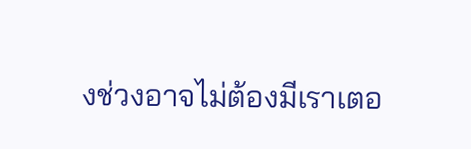งช่วงอาจไม่ต้องมีเราเตอ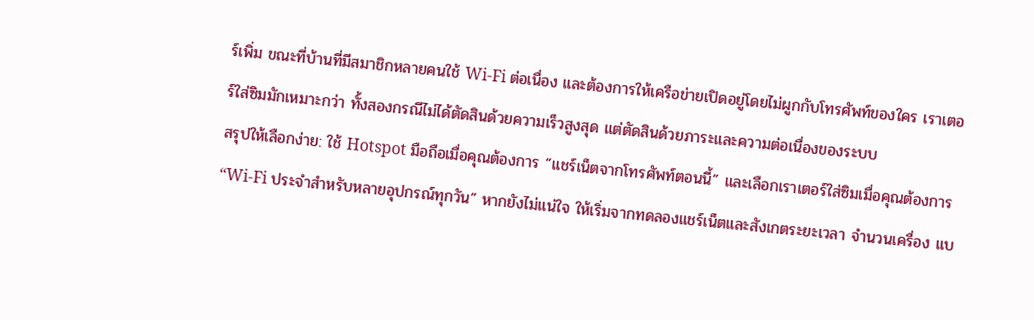ร์เพิ่ม ขณะที่บ้านที่มีสมาชิกหลายคนใช้ Wi‑Fi ต่อเนื่อง และต้องการให้เครือข่ายเปิดอยู่โดยไม่ผูกกับโทรศัพท์ของใคร เราเตอร์ใส่ซิมมักเหมาะกว่า ทั้งสองกรณีไม่ได้ตัดสินด้วยความเร็วสูงสุด แต่ตัดสินด้วยภาระและความต่อเนื่องของระบบ
สรุปให้เลือกง่าย: ใช้ Hotspot มือถือเมื่อคุณต้องการ “แชร์เน็ตจากโทรศัพท์ตอนนี้” และเลือกเราเตอร์ใส่ซิมเมื่อคุณต้องการ “Wi‑Fi ประจำสำหรับหลายอุปกรณ์ทุกวัน” หากยังไม่แน่ใจ ให้เริ่มจากทดลองแชร์เน็ตและสังเกตระยะเวลา จำนวนเครื่อง แบ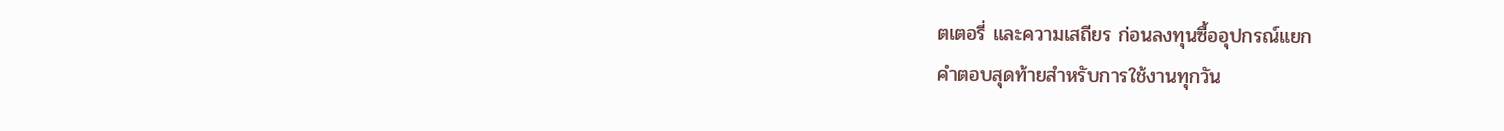ตเตอรี่ และความเสถียร ก่อนลงทุนซื้ออุปกรณ์แยก
คำตอบสุดท้ายสำหรับการใช้งานทุกวัน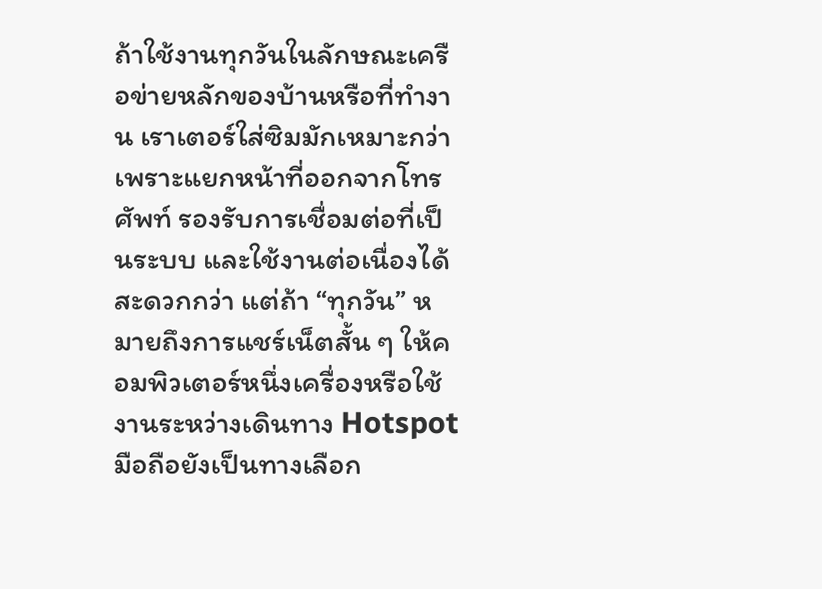ถ้าใช้งานทุกวันในลักษณะเครือข่ายหลักของบ้านหรือที่ทำงาน เราเตอร์ใส่ซิมมักเหมาะกว่า เพราะแยกหน้าที่ออกจากโทรศัพท์ รองรับการเชื่อมต่อที่เป็นระบบ และใช้งานต่อเนื่องได้สะดวกกว่า แต่ถ้า “ทุกวัน” หมายถึงการแชร์เน็ตสั้น ๆ ให้คอมพิวเตอร์หนึ่งเครื่องหรือใช้งานระหว่างเดินทาง Hotspot มือถือยังเป็นทางเลือก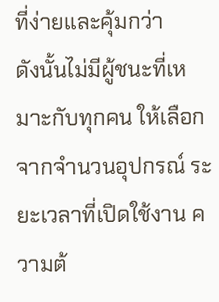ที่ง่ายและคุ้มกว่า
ดังนั้นไม่มีผู้ชนะที่เหมาะกับทุกคน ให้เลือกจากจำนวนอุปกรณ์ ระยะเวลาที่เปิดใช้งาน ความต้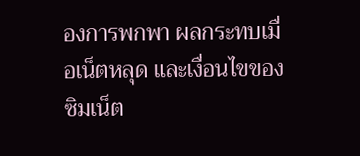องการพกพา ผลกระทบเมื่อเน็ตหลุด และเงื่อนไขของซิมเน็ต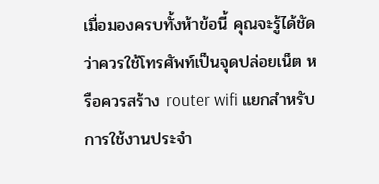เมื่อมองครบทั้งห้าข้อนี้ คุณจะรู้ได้ชัดว่าควรใช้โทรศัพท์เป็นจุดปล่อยเน็ต หรือควรสร้าง router wifi แยกสำหรับการใช้งานประจำ